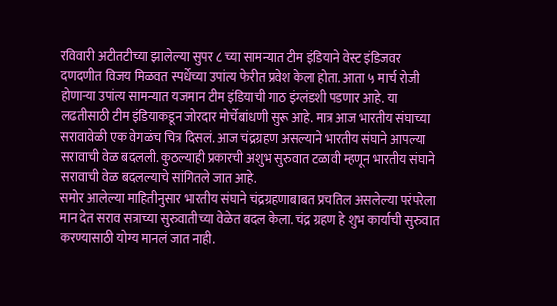रविवारी अटीतटीच्या झालेल्या सुपर ८ च्या सामन्यात टीम इंडियाने वेस्ट इंडिजवर दणदणीत विजय मिळवत स्पर्धेच्या उपांत्य फेरीत प्रवेश केला होता. आता ५ मार्च रोजी होणाऱ्या उपांत्य सामन्यात यजमान टीम इंडियाची गाठ इंग्लंडशी पडणार आहे. या लढतीसाठी टीम इंडियाकडून जोरदार मोर्चेबांधणी सुरू आहे. मात्र आज भारतीय संघाच्या सरावावेळी एक वेगळंच चित्र दिसलं. आज चंद्रग्रहण असल्याने भारतीय संघाने आपल्या सरावाची वेळ बदलली. कुठल्याही प्रकारची अशुभ सुरुवात टळावी म्हणून भारतीय संघाने सरावाची वेळ बदलल्याचे सांगितले जात आहे.
समोर आलेल्या माहितीनुसार भारतीय संघाने चंद्रग्रहणाबाबत प्रचतिल असलेल्या परंपरेला मान देत सराव सत्राच्या सुरुवातीच्या वेळेत बदल केला. चंद्र ग्रहण हे शुभ कार्याची सुरुवात करण्यासाठी योग्य मानलं जात नाही.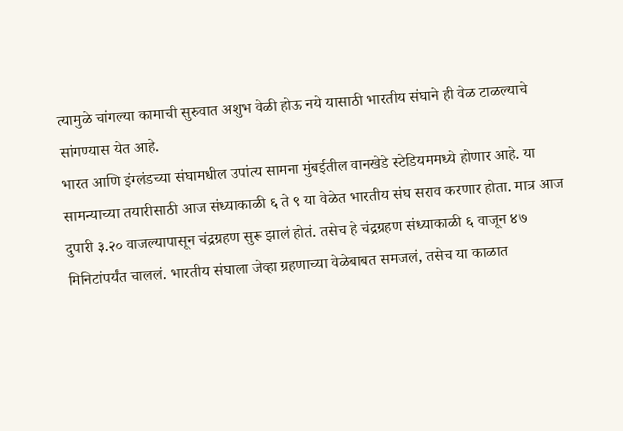त्यामुळे चांगल्या कामाची सुरुवात अशुभ वेळी होऊ नये यासाठी भारतीय संघाने ही वेळ टाळल्याचे सांगण्यास येत आहे.
भारत आणि इंग्लंडच्या संघामधील उपांत्य सामना मुंबईतील वानखेडे स्टेडियममध्ये होणार आहे. या सामन्याच्या तयारीसाठी आज संध्याकाळी ६ ते ९ या वेळेत भारतीय संघ सराव करणार होता. मात्र आज दुपारी ३.२० वाजल्यापासून चंद्रग्रहण सुरू झालं होतं. तसेच हे चंद्रग्रहण संध्याकाळी ६ वाजून ४७ मिनिटांपर्यंत चाललं. भारतीय संघाला जेव्हा ग्रहणाच्या वेळेबाबत समजलं, तसेच या काळात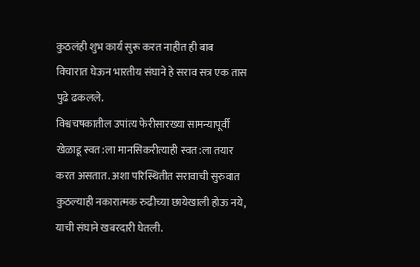कुठलंही शुभ कार्य सुरू करत नाहीत ही बाब विचारात घेऊन भारतीय संघाने हे सराव सत्र एक तास पुढे ढकलले.
विश्वचषकातील उपांत्य फेरीसारख्या सामन्यापूर्वी खेळाडू स्वत:ला मानसिकरीत्याही स्वत:ला तयार करत असतात. अशा परिस्थितीत सरावाची सुरुवात कुठल्याही नकारात्मक रुढीच्या छायेखाली होऊ नये, याची संघाने खबरदारी घेतली.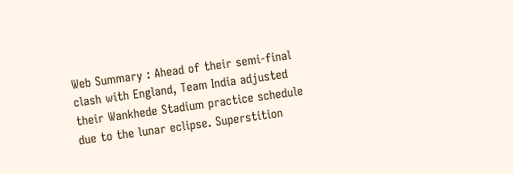Web Summary : Ahead of their semi-final clash with England, Team India adjusted their Wankhede Stadium practice schedule due to the lunar eclipse. Superstition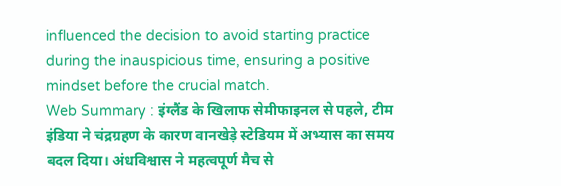influenced the decision to avoid starting practice during the inauspicious time, ensuring a positive mindset before the crucial match.
Web Summary : इंग्लैंड के खिलाफ सेमीफाइनल से पहले, टीम इंडिया ने चंद्रग्रहण के कारण वानखेड़े स्टेडियम में अभ्यास का समय बदल दिया। अंधविश्वास ने महत्वपूर्ण मैच से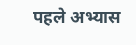पहले अभ्यास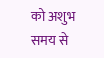को अशुभ समय से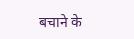बचाने के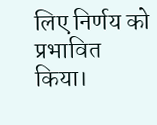लिए निर्णय को प्रभावित किया।